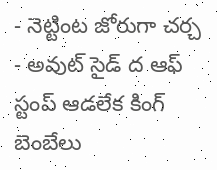- నెట్టింట జోరుగా చర్చ
- అవుట్ సైడ్ ద ఆఫ్ స్టంప్ ఆడలేక కింగ్ బెంబేలు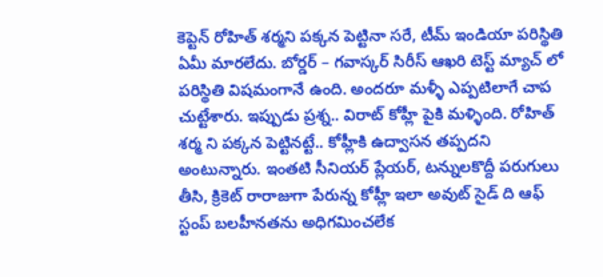కెప్టెన్ రోహిత్ శర్మని పక్కన పెట్టినా సరే, టీమ్ ఇండియా పరిస్థితి ఏమీ మారలేదు. బోర్డర్ – గవాస్కర్ సిరీస్ ఆఖరి టెస్ట్ మ్యాచ్ లో పరిస్థితి విషమంగానే ఉంది. అందరూ మళ్ళీ ఎప్పటిలాగే చాప చుట్టేశారు. ఇప్పుడు ప్రశ్న.. విరాట్ కోహ్లీ పైకి మళ్ళింది. రోహిత్ శర్మ ని పక్కన పెట్టినట్టే.. కోహ్లీకి ఉద్వాసన తప్పదని అంటున్నారు. ఇంతటి సీనియర్ ప్లేయర్, టన్నులకొద్దీ పరుగులు తీసి, క్రికెట్ రారాజుగా పేరున్న కోహ్లీ ఇలా అవుట్ సైడ్ ది ఆఫ్ స్టంప్ బలహీనతను అధిగమించలేక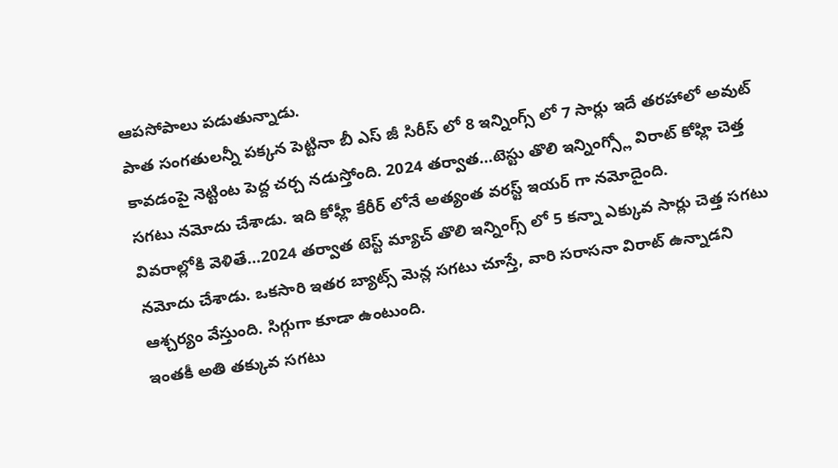ఆపసోపాలు పడుతున్నాడు.
పాత సంగతులన్నీ పక్కన పెట్టినా బీ ఎస్ జీ సిరీస్ లో 8 ఇన్నింగ్స్ లో 7 సార్లు ఇదే తరహాలో అవుట్ కావడంపై నెట్టింట పెద్ద చర్చ నడుస్తోంది. 2024 తర్వాత…టెస్టు తొలి ఇన్నింగ్స్లో విరాట్ కోహ్లి చెత్త సగటు నమోదు చేశాడు. ఇది కోహ్లీ కేరీర్ లోనే అత్యంత వరస్ట్ ఇయర్ గా నమోదైంది.
వివరాల్లోకి వెళితే…2024 తర్వాత టెస్ట్ మ్యాచ్ తొలి ఇన్నింగ్స్ లో 5 కన్నా ఎక్కువ సార్లు చెత్త సగటు నమోదు చేశాడు. ఒకసారి ఇతర బ్యాట్స్ మెన్ల సగటు చూస్తే, వారి సరాసనా విరాట్ ఉన్నాడని ఆశ్చర్యం వేస్తుంది. సిగ్గుగా కూడా ఉంటుంది.
ఇంతకీ అతి తక్కువ సగటు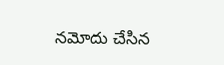నమోదు చేసిన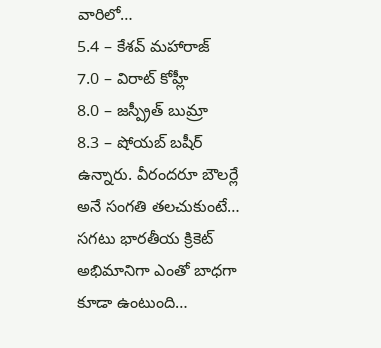వారిలో…
5.4 – కేశవ్ మహారాజ్
7.0 – విరాట్ కోహ్లీ
8.0 – జస్ప్రీత్ బుమ్రా
8.3 – షోయబ్ బషీర్
ఉన్నారు. వీరందరూ బౌలర్లే అనే సంగతి తలచుకుంటే…
సగటు భారతీయ క్రికెట్ అభిమానిగా ఎంతో బాధగా కూడా ఉంటుంది…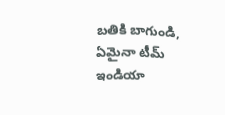బతికి బాగుండి, ఏమైనా టీమ్ ఇండియా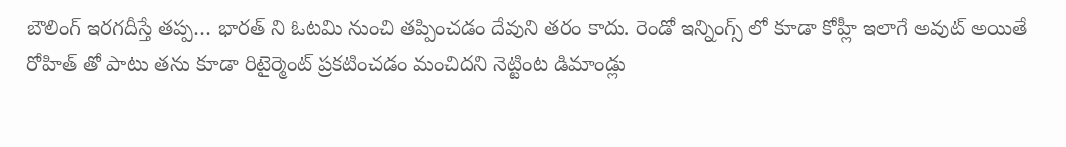బౌలింగ్ ఇరగదీస్తే తప్ప… భారత్ ని ఓటమి నుంచి తప్పించడం దేవుని తరం కాదు. రెండో ఇన్నింగ్స్ లో కూడా కోహ్లీ ఇలాగే అవుట్ అయితే రోహిత్ తో పాటు తను కూడా రిటైర్మెంట్ ప్రకటించడం మంచిదని నెట్టింట డిమాండ్లు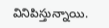వినిపిస్తున్నాయి.